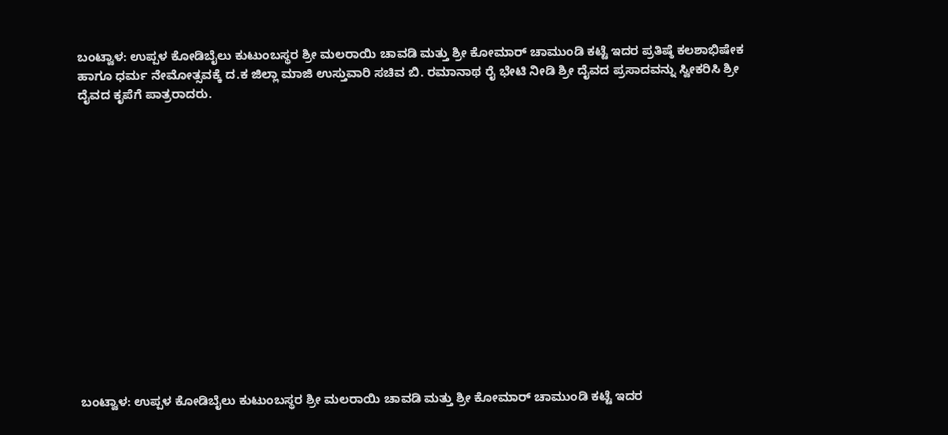ಬಂಟ್ವಾಳ: ಉಪ್ಪಳ ಕೋಡಿಬೈಲು ಕುಟುಂಬಸ್ಥರ ಶ್ರೀ ಮಲರಾಯಿ ಚಾವಡಿ ಮತ್ತು ಶ್ರೀ ಕೋಮಾರ್ ಚಾಮುಂಡಿ ಕಟ್ಟೆ ಇದರ ಪ್ರತಿಷ್ಠೆ ಕಲಶಾಭಿಷೇಕ ಹಾಗೂ ಧರ್ಮ ನೇಮೋತ್ಸವಕ್ಕೆ ದ.ಕ ಜಿಲ್ಲಾ ಮಾಜಿ ಉಸ್ತುವಾರಿ ಸಚಿವ ಬಿ. ರಮಾನಾಥ ರೈ ಭೇಟಿ ನೀಡಿ ಶ್ರೀ ದೈವದ ಪ್ರಸಾದವನ್ನು ಸ್ವೀಕರಿಸಿ ಶ್ರೀ ದೈವದ ಕೃಪೆಗೆ ಪಾತ್ರರಾದರು.















ಬಂಟ್ವಾಳ: ಉಪ್ಪಳ ಕೋಡಿಬೈಲು ಕುಟುಂಬಸ್ಥರ ಶ್ರೀ ಮಲರಾಯಿ ಚಾವಡಿ ಮತ್ತು ಶ್ರೀ ಕೋಮಾರ್ ಚಾಮುಂಡಿ ಕಟ್ಟೆ ಇದರ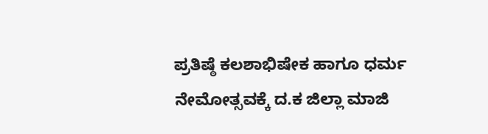ಪ್ರತಿಷ್ಠೆ ಕಲಶಾಭಿಷೇಕ ಹಾಗೂ ಧರ್ಮ ನೇಮೋತ್ಸವಕ್ಕೆ ದ.ಕ ಜಿಲ್ಲಾ ಮಾಜಿ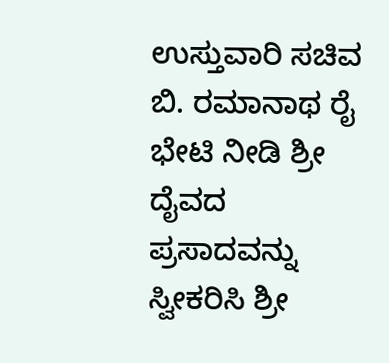ಉಸ್ತುವಾರಿ ಸಚಿವ ಬಿ. ರಮಾನಾಥ ರೈ ಭೇಟಿ ನೀಡಿ ಶ್ರೀ ದೈವದ ಪ್ರಸಾದವನ್ನು ಸ್ವೀಕರಿಸಿ ಶ್ರೀ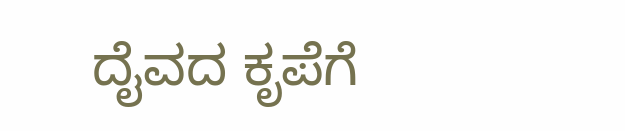ದೈವದ ಕೃಪೆಗೆ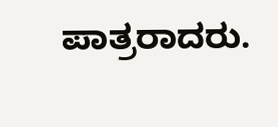ಪಾತ್ರರಾದರು.